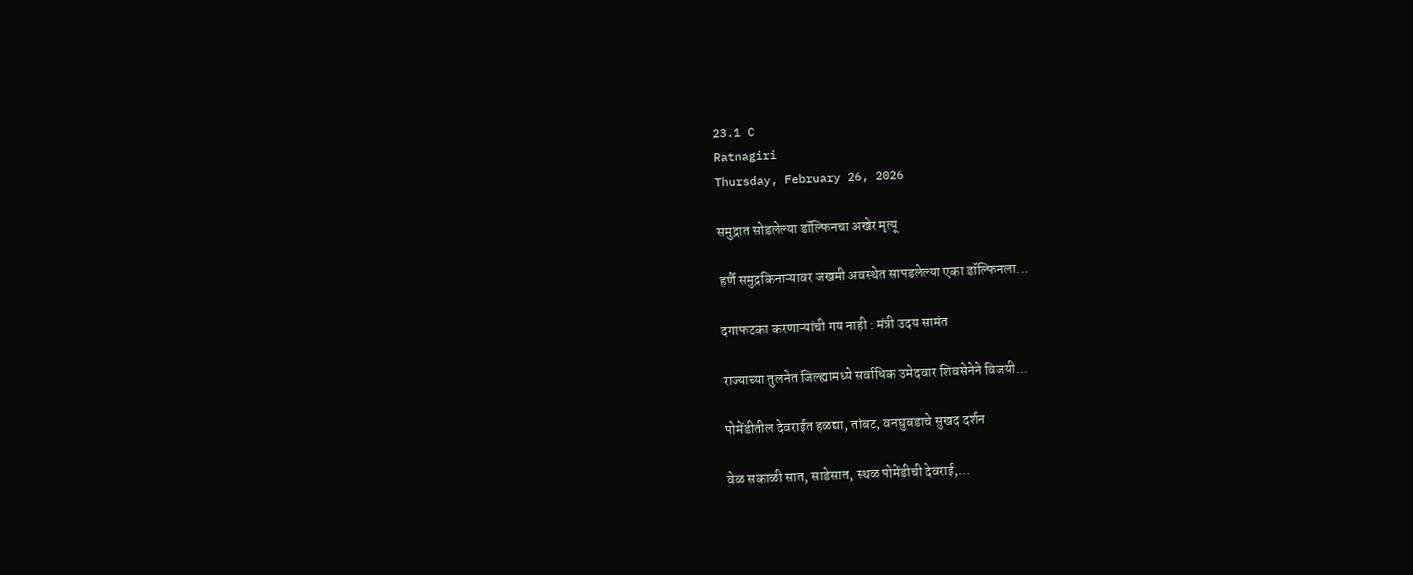23.1 C
Ratnagiri
Thursday, February 26, 2026

समुद्रात सोडलेल्या डॉल्फिनचा अखेर मृत्यू

हर्णै समुद्रकिनाऱ्यावर जखमी अवस्थेत सापडलेल्या एका डॉल्फिनला...

दगाफटका करणाऱ्यांची गय नाही : मंत्री उदय सामंत

राज्याच्या तुलनेत जिल्ह्यामध्ये सर्वाधिक उमेदवार शिवसेनेने विजयी...

पोमेंडीतील देवराईत हळद्या, तांबट, वनघुबडाचे सुखद दर्शन

वेळ सकाळी सात, साडेसात, स्थळ पोमेंडीची देवराई,...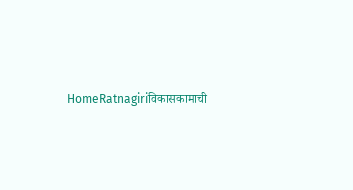HomeRatnagiriविकासकामाची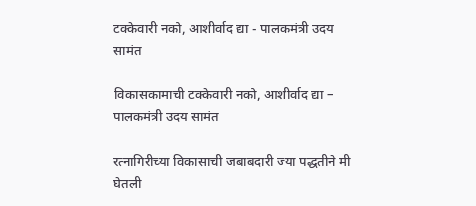टक्केवारी नको, आशीर्वाद द्या - पालकमंत्री उदय सामंत

विकासकामाची टक्केवारी नको, आशीर्वाद द्या – पालकमंत्री उदय सामंत

रत्नागिरीच्या विकासाची जबाबदारी ज्या पद्धतीने मी घेतली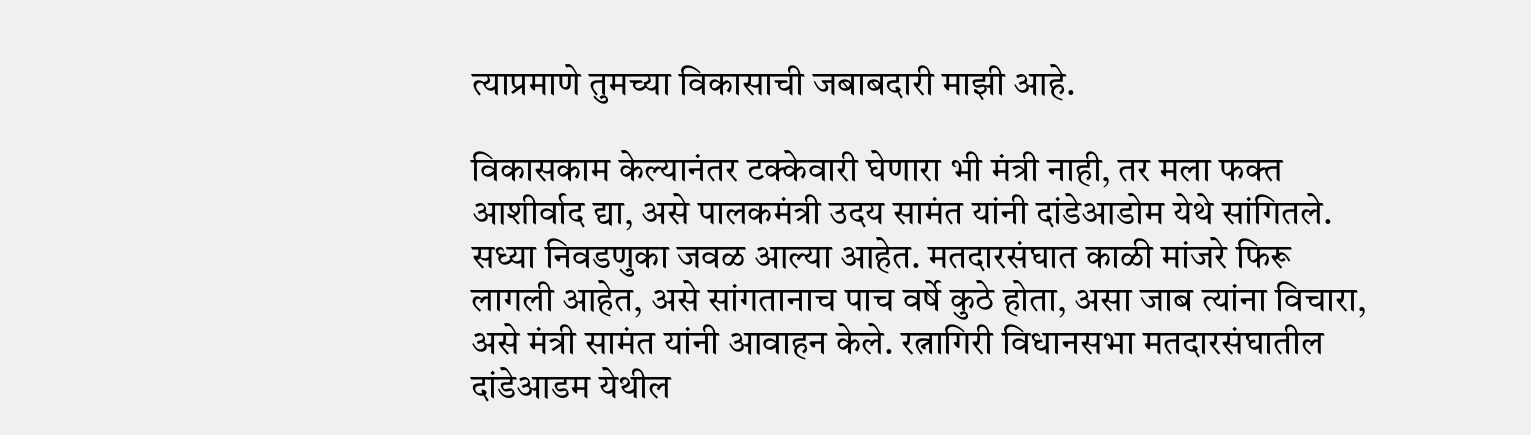त्याप्रमाणे तुमच्या विकासाची जबाबदारी माझी आहे.

विकासकाम केल्यानंतर टक्केवारी घेणारा भी मंत्री नाही, तर मला फक्त आशीर्वाद द्या, असे पालकमंत्री उदय सामंत यांनी दांडेआडोम येथे सांगितले. सध्या निवडणुका जवळ आल्या आहेत. मतदारसंघात काळी मांजरे फिरू लागली आहेत, असे सांगतानाच पाच वर्षे कुठे होता, असा जाब त्यांना विचारा, असे मंत्री सामंत यांनी आवाहन केले. रत्नागिरी विधानसभा मतदारसंघातील दांडेआडम येथील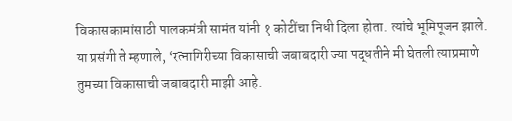विकासकामांसाठी पालकमंत्री सामंत यांनी १ कोटींचा निधी दिला होता. त्यांचे भूमिपूजन झाले. या प्रसंगी ते म्हणाले, ‘रत्नागिरीच्या विकासाची जबाबदारी ज्या पद्धतीने मी घेतली त्याप्रमाणे तुमच्या विकासाची जबाबदारी माझी आहे.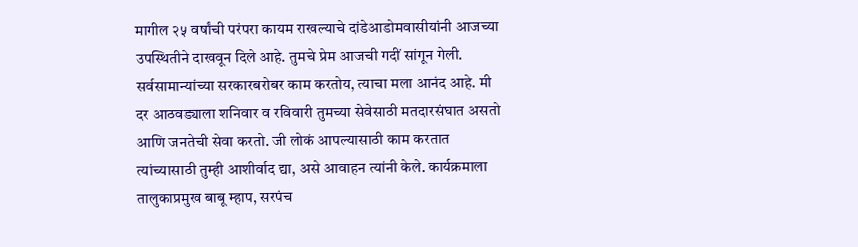मागील २५ वर्षांची परंपरा कायम राखल्याचे दांडेआडोमवासीयांनी आजच्या उपस्थितीने दाखवून दिले आहे. तुमचे प्रेम आजची गदीं सांगून गेली. सर्वसामान्यांच्या सरकारबरोबर काम करतोय, त्याचा मला आनंद आहे. मी दर आठवड्याला शनिवार व रविवारी तुमच्या सेवेसाठी मतदारसंघात असतो आणि जनतेची सेवा करतो. जी लोकं आपल्यासाठी काम करतात त्यांच्यासाठी तुम्ही आशीर्वाद द्या, असे आवाहन त्यांनी केले. कार्यक्रमाला तालुकाप्रमुख बाबू म्हाप, सरपंच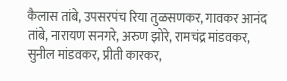कैलास तांबे, उपसरपंच रिया तुळसणकर, गावकर आनंद तांबे, नारायण सनगरे, अरुण झोरे, रामचंद्र मांडवकर, सुनील मांडवकर, प्रीती कारकर,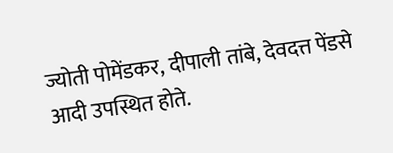ज्योती पोमेंडकर, दीपाली तांबे, देवदत्त पेंडसे आदी उपस्थित होते.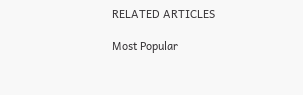RELATED ARTICLES

Most Popular